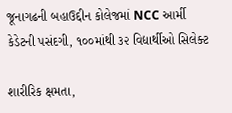જૂનાગઢની બહાઉદ્દીન કોલેજમાં NCC આર્મી કેડેટની પસંદગી, ૧૦૦માંથી ૩૨ વિદ્યાર્થીઓ સિલેક્ટ

શારીરિક ક્ષમતા,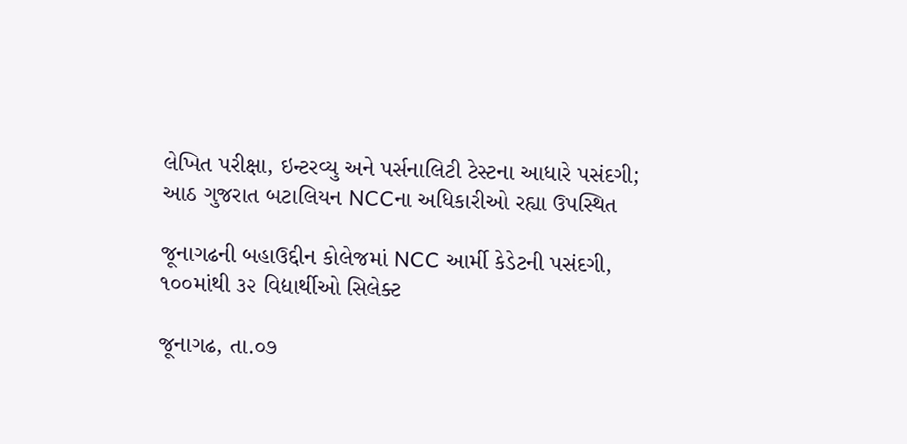લેખિત પરીક્ષા, ઇન્ટરવ્યુ અને પર્સનાલિટી ટેસ્ટના આધારે પસંદગી; આઠ ગુજરાત બટાલિયન NCCના અધિકારીઓ રહ્યા ઉપસ્થિત

જૂનાગઢની બહાઉદ્દીન કોલેજમાં NCC આર્મી કેડેટની પસંદગી, ૧૦૦માંથી ૩૨ વિદ્યાર્થીઓ સિલેક્ટ

જૂનાગઢ, તા.૦૭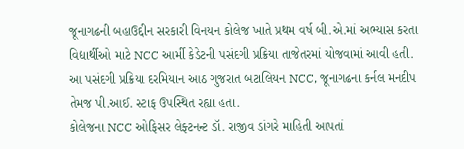જૂનાગઢની બહાઉદ્દીન સરકારી વિનયન કોલેજ ખાતે પ્રથમ વર્ષ બી.એ.માં અભ્યાસ કરતા વિદ્યાર્થીઓ માટે NCC આર્મી કેડેટની પસંદગી પ્રક્રિયા તાજેતરમાં યોજવામાં આવી હતી. આ પસંદગી પ્રક્રિયા દરમિયાન આઠ ગુજરાત બટાલિયન NCC, જૂનાગઢના કર્નલ મનદીપ તેમજ પી.આઈ. સ્ટાફ ઉપસ્થિત રહ્યા હતા.
કોલેજના NCC ઓફિસર લેફ્ટનન્ટ ડૉ. રાજીવ ડાંગરે માહિતી આપતાં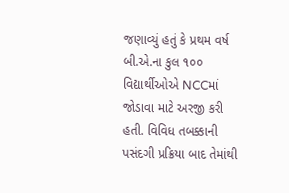જણાવ્યું હતું કે પ્રથમ વર્ષ બી.એ.ના કુલ ૧૦૦ વિદ્યાર્થીઓએ NCCમાં જોડાવા માટે અરજી કરી હતી. વિવિધ તબક્કાની પસંદગી પ્રક્રિયા બાદ તેમાંથી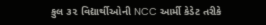કુલ ૩૨ વિદ્યાર્થીઓની NCC આર્મી કેડેટ તરીકે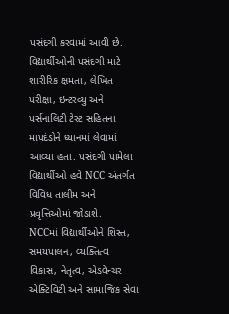પસંદગી કરવામાં આવી છે.
વિદ્યાર્થીઓની પસંદગી માટે શારીરિક ક્ષમતા, લેખિત પરીક્ષા, ઇન્ટરવ્યુ અને પર્સનાલિટી ટેસ્ટ સહિતના માપદંડોને ધ્યાનમાં લેવામાં આવ્યા હતા. પસંદગી પામેલા વિદ્યાર્થીઓ હવે NCC અંતર્ગત વિવિધ તાલીમ અને પ્રવૃત્તિઓમાં જોડાશે.
NCCમાં વિદ્યાર્થીઓને શિસ્ત, સમયપાલન, વ્યક્તિત્વ વિકાસ, નેતૃત્વ, એડવેન્ચર એક્ટિવિટી અને સામાજિક સેવા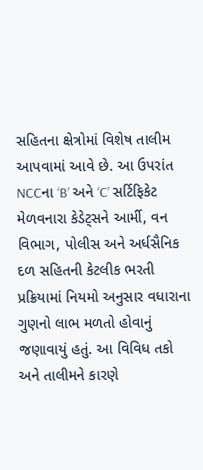સહિતના ક્ષેત્રોમાં વિશેષ તાલીમ આપવામાં આવે છે. આ ઉપરાંત NCCના ‘B’ અને ‘C’ સર્ટિફિકેટ મેળવનારા કેડેટ્સને આર્મી, વન વિભાગ, પોલીસ અને અર્ધસૈનિક દળ સહિતની કેટલીક ભરતી પ્રક્રિયામાં નિયમો અનુસાર વધારાના ગુણનો લાભ મળતો હોવાનું જણાવાયું હતું. આ વિવિધ તકો અને તાલીમને કારણે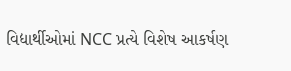વિદ્યાર્થીઓમાં NCC પ્રત્યે વિશેષ આકર્ષણ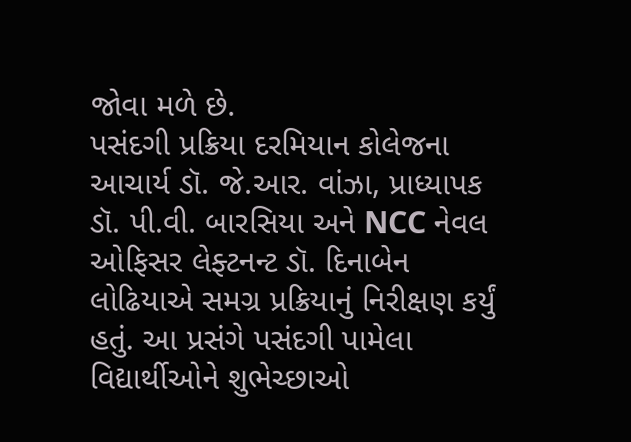જોવા મળે છે.
પસંદગી પ્રક્રિયા દરમિયાન કોલેજના આચાર્ય ડૉ. જે.આર. વાંઝા, પ્રાધ્યાપક ડૉ. પી.વી. બારસિયા અને NCC નેવલ ઓફિસર લેફ્ટનન્ટ ડૉ. દિનાબેન લોઢિયાએ સમગ્ર પ્રક્રિયાનું નિરીક્ષણ કર્યું હતું. આ પ્રસંગે પસંદગી પામેલા વિદ્યાર્થીઓને શુભેચ્છાઓ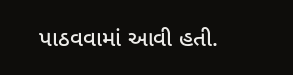પાઠવવામાં આવી હતી.